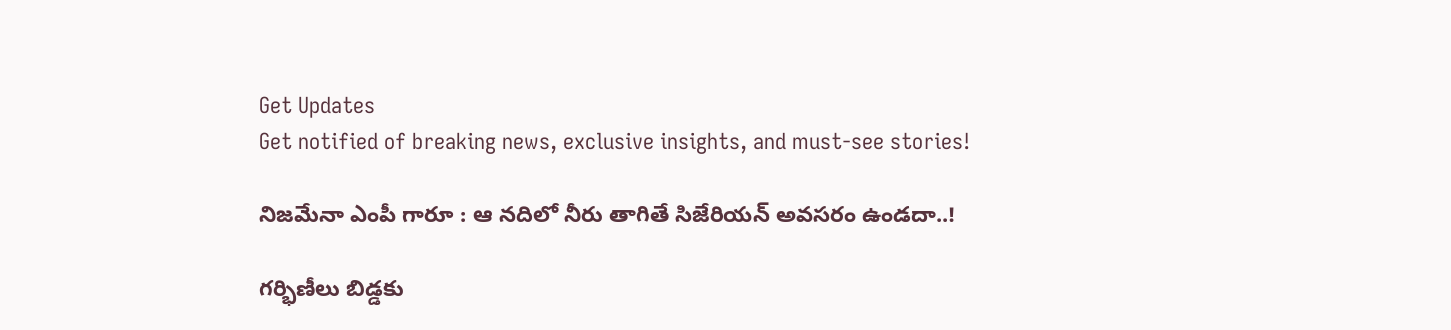Get Updates
Get notified of breaking news, exclusive insights, and must-see stories!

నిజమేనా ఎంపీ గారూ : ఆ నదిలో నీరు తాగితే సిజేరియన్ అవసరం ఉండదా..!

గర్భిణీలు బిడ్డకు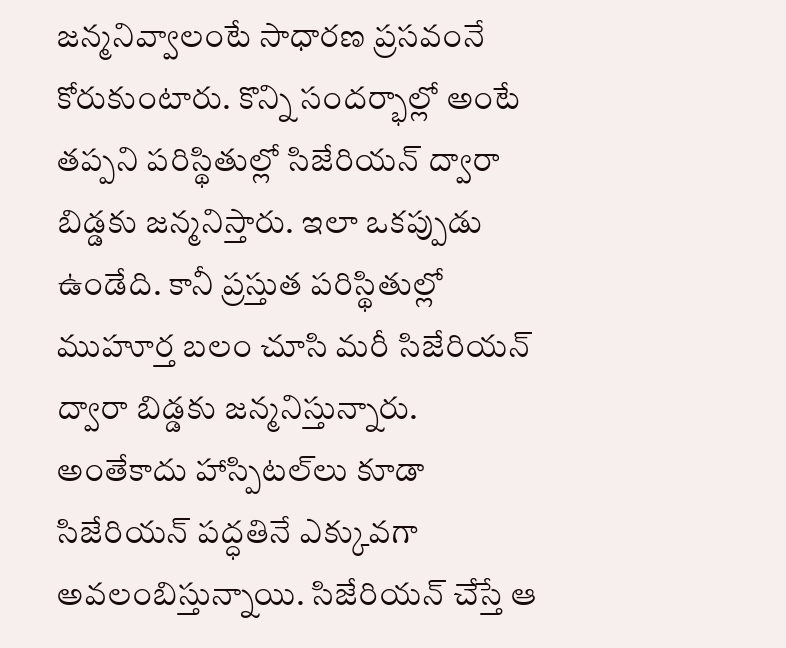జన్మనివ్వాలంటే సాధారణ ప్రసవంనే కోరుకుంటారు. కొన్ని సందర్భాల్లో అంటే తప్పని పరిస్థితుల్లో సిజేరియన్ ద్వారా బిడ్డకు జన్మనిస్తారు. ఇలా ఒకప్పుడు ఉండేది. కానీ ప్రస్తుత పరిస్థితుల్లో ముహూర్త బలం చూసి మరీ సిజేరియన్ ద్వారా బిడ్డకు జన్మనిస్తున్నారు. అంతేకాదు హాస్పిటల్‌లు కూడా సిజేరియన్ పద్ధతినే ఎక్కువగా అవలంబిస్తున్నాయి. సిజేరియన్ చేస్తే ఆ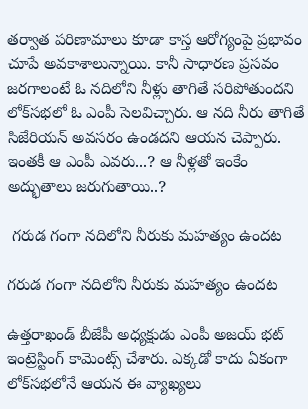తర్వాత పరిణామాలు కూడా కాస్త ఆరోగ్యంపై ప్రభావం చూపే అవకాశాలున్నాయి. కానీ సాధారణ ప్రసవం జరగాలంటే ఓ నదిలోని నీళ్లు తాగితే సరిపోతుందని లోక్‌సభలో ఓ ఎంపీ సెలవిచ్చారు. ఆ నది నీరు తాగితే సిజేరియన్ అవసరం ఉండదని ఆయన చెప్పారు. ఇంతకీ ఆ ఎంపీ ఎవరు...? ఆ నీళ్లతో ఇంకేం అద్భుతాలు జరుగుతాయి..?

 గరుడ గంగా నదిలోని నీరుకు మహత్యం ఉందట

గరుడ గంగా నదిలోని నీరుకు మహత్యం ఉందట

ఉత్తరాఖండ్ బీజేపీ అధ్యక్షుడు ఎంపీ అజయ్ భట్ ఇంట్రెస్టింగ్ కామెంట్స్ చేశారు. ఎక్కడో కాదు ఏకంగా లోక్‌సభలోనే ఆయన ఈ వ్యాఖ్యలు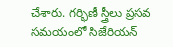చేశారు. గర్భిణీ స్త్రీలు ప్రసవ సమయంలో సిజేరియన్‌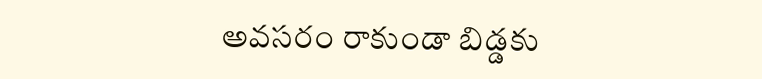అవసరం రాకుండా బిడ్డకు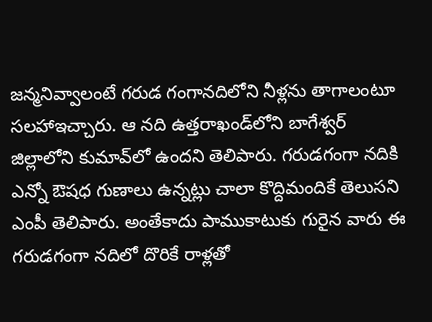జన్మనివ్వాలంటే గరుడ గంగానదిలోని నీళ్లను తాగాలంటూ సలహాఇచ్చారు. ఆ నది ఉత్తరాఖండ్‌లోని బాగేశ్వర్ జిల్లాలోని కుమావ్‌లో ఉందని తెలిపారు. గరుడగంగా నదికి ఎన్నో ఔషధ గుణాలు ఉన్నట్లు చాలా కొద్దిమందికే తెలుసని ఎంపీ తెలిపారు. అంతేకాదు పాముకాటుకు గురైన వారు ఈ గరుడగంగా నదిలో దొరికే రాళ్లతో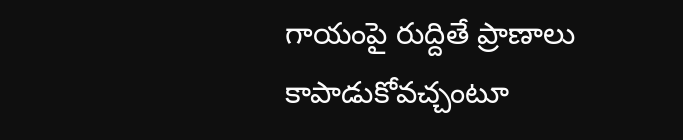గాయంపై రుద్దితే ప్రాణాలు కాపాడుకోవచ్చంటూ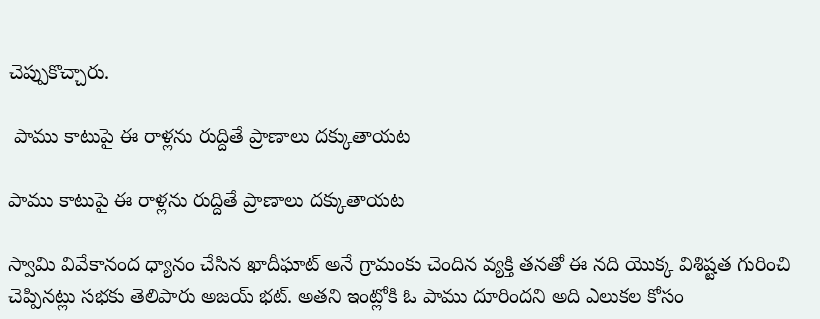చెప్పుకొచ్చారు.

 పాము కాటుపై ఈ రాళ్లను రుద్దితే ప్రాణాలు దక్కుతాయట

పాము కాటుపై ఈ రాళ్లను రుద్దితే ప్రాణాలు దక్కుతాయట

స్వామి వివేకానంద ధ్యానం చేసిన ఖాదీఘాట్ అనే గ్రామంకు చెందిన వ్యక్తి తనతో ఈ నది యొక్క విశిష్టత గురించి చెప్పినట్లు సభకు తెలిపారు అజయ్ భట్. అతని ఇంట్లోకి ఓ పాము దూరిందని అది ఎలుకల కోసం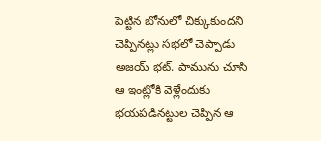పెట్టిన బోనులో చిక్కుకుందని చెప్పినట్లు సభలో చెప్పాడు అజయ్ భట్. పామును చూసి ఆ ఇంట్లోకి వెళ్లేందుకు భయపడినట్టుల చెప్పిన ఆ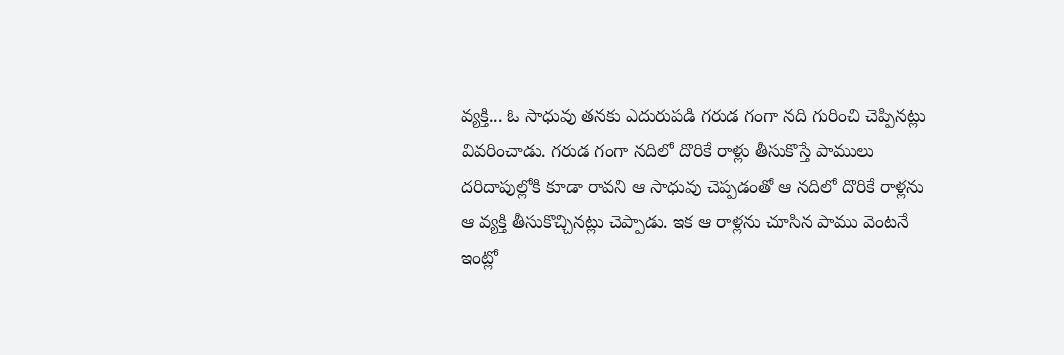వ్యక్తి... ఓ సాధువు తనకు ఎదురుపడి గరుడ గంగా నది గురించి చెప్పినట్లు వివరించాడు. గరుడ గంగా నదిలో దొరికే రాళ్లు తీసుకొస్తే పాములు దరిదాపుల్లోకి కూడా రావని ఆ సాధువు చెప్పడంతో ఆ నదిలో దొరికే రాళ్లను ఆ వ్యక్తి తీసుకొచ్చినట్లు చెప్పాడు. ఇక ఆ రాళ్లను చూసిన పాము వెంటనే ఇంట్లో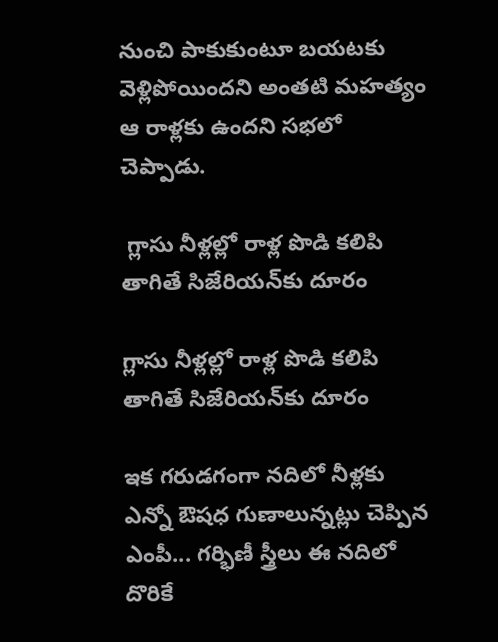నుంచి పాకుకుంటూ బయటకు వెళ్లిపోయిందని అంతటి మహత్యం ఆ రాళ్లకు ఉందని సభలో చెప్పాడు.

 గ్లాసు నీళ్లల్లో రాళ్ల పొడి కలిపి తాగితే సిజేరియన్‌కు దూరం

గ్లాసు నీళ్లల్లో రాళ్ల పొడి కలిపి తాగితే సిజేరియన్‌కు దూరం

ఇక గరుడగంగా నదిలో నీళ్లకు ఎన్నో ఔషధ గుణాలున్నట్లు చెప్పిన ఎంపీ... గర్భిణీ స్త్రీలు ఈ నదిలో దొరికే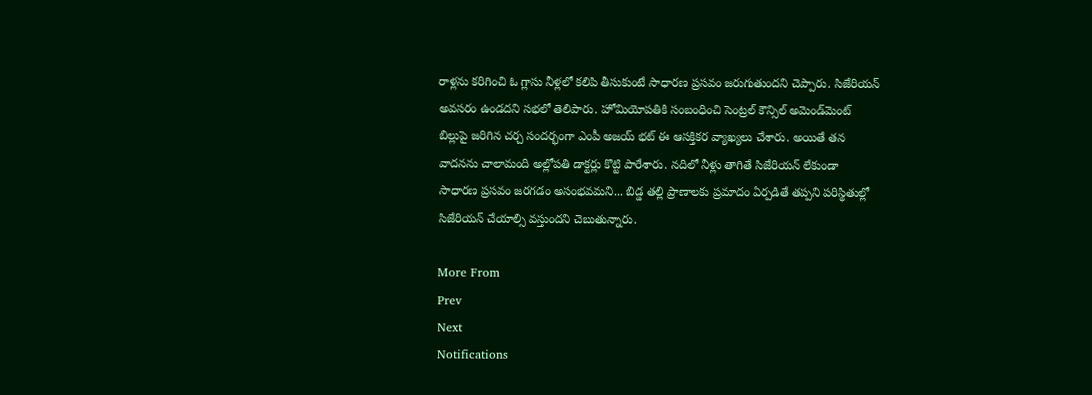రాళ్లను కరిగించి ఓ గ్లాసు నీళ్లలో కలిపి తీసుకుంటే సాధారణ ప్రసవం జరుగుతుందని చెప్పారు. సిజేరియన్ అవసరం ఉండదని సభలో తెలిపారు. హోమియోపతికి సంబంధించి సెంట్రల్ కౌన్సిల్ అమెండ్‌మెంట్ బిల్లుపై జరిగిన చర్చ సందర్భంగా ఎంపీ అజయ్ భట్ ఈ ఆసక్తికర వ్యాఖ్యలు చేశారు. అయితే తన వాదనను చాలామంది అల్లోపతి డాక్టర్లు కొట్టి పారేశారు. నదిలో నీళ్లు తాగితే సిజేరియన్ లేకుండా సాధారణ ప్రసవం జరగడం అసంభవమని... బిడ్డ తల్లి ప్రాణాలకు ప్రమాదం ఏర్పడితే తప్పని పరిస్థితుల్లో సిజేరియన్ చేయాల్సి వస్తుందని చెబుతున్నారు.

More From
Prev
Next
Notifications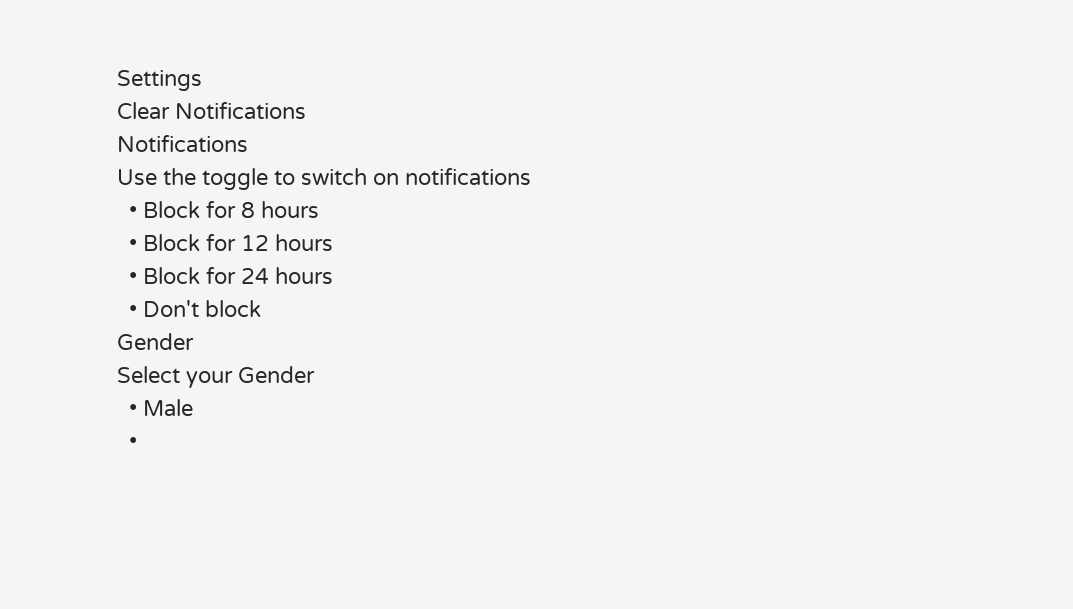Settings
Clear Notifications
Notifications
Use the toggle to switch on notifications
  • Block for 8 hours
  • Block for 12 hours
  • Block for 24 hours
  • Don't block
Gender
Select your Gender
  • Male
  •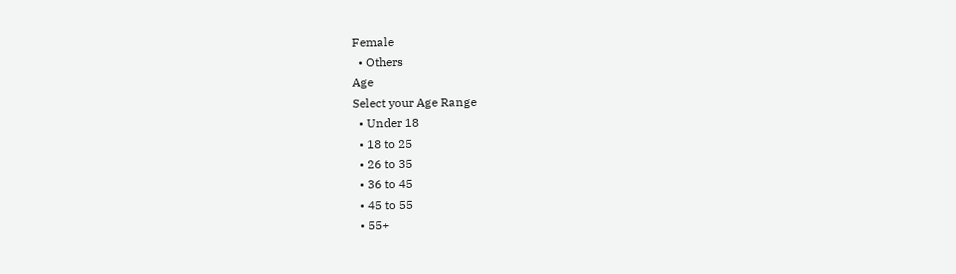Female
  • Others
Age
Select your Age Range
  • Under 18
  • 18 to 25
  • 26 to 35
  • 36 to 45
  • 45 to 55
  • 55+